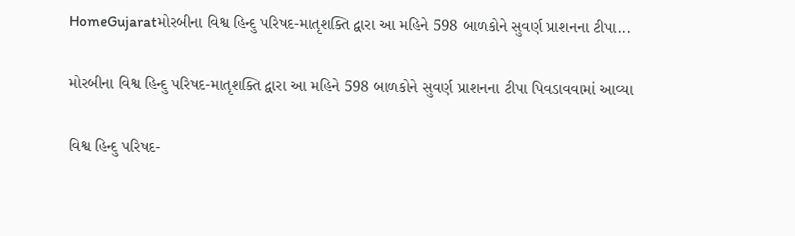HomeGujaratમોરબીના વિશ્વ હિન્દુ પરિષદ-માતૃશક્તિ દ્વારા આ મહિને 598 બાળકોને સુવર્ણ પ્રાશનના ટીપા...

મોરબીના વિશ્વ હિન્દુ પરિષદ-માતૃશક્તિ દ્વારા આ મહિને 598 બાળકોને સુવર્ણ પ્રાશનના ટીપા પિવડાવવામાં આવ્યા

વિશ્વ હિન્દુ પરિષદ-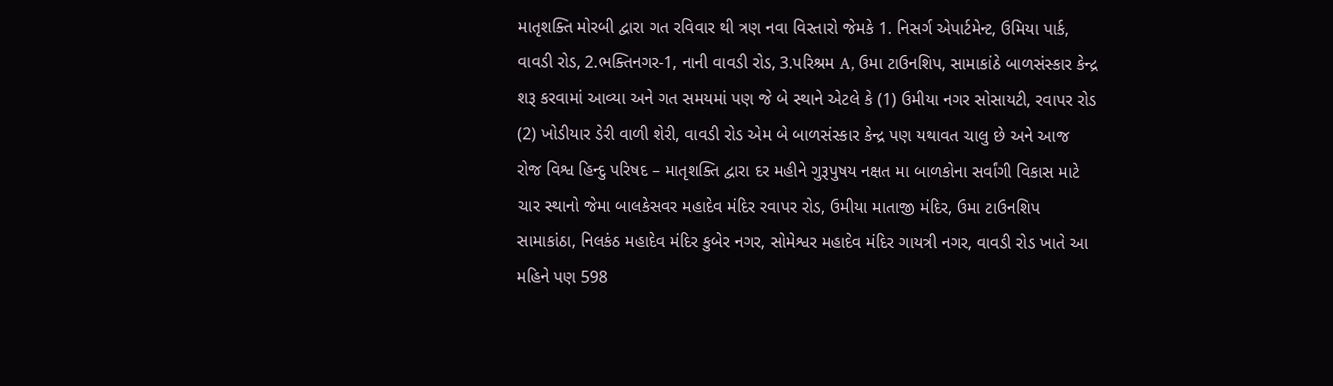માતૃશક્તિ મોરબી દ્વારા ગત રવિવાર થી ત્રણ નવા વિસ્તારો જેમકે 1. નિસર્ગ એપાર્ટમેન્ટ, ઉમિયા પાર્ક, વાવડી રોડ, 2.ભક્તિનગર-1, નાની વાવડી રોડ, 3.પરિશ્રમ A, ઉમા ટાઉનશિપ, સામાકાંઠે બાળસંસ્કાર કેન્દ્ર શરૂ કરવામાં આવ્યા અને ગત સમયમાં પણ જે બે સ્થાને એટલે કે (1) ઉમીયા નગર સોસાયટી, રવાપર રોડ (2) ખોડીયાર ડેરી વાળી શેરી, વાવડી રોડ એમ બે બાળસંસ્કાર કેન્દ્ર પણ યથાવત ચાલુ છે અને આજ રોજ વિશ્વ હિન્દુ પરિષદ – માતૃશક્તિ દ્વારા દર મહીને ગુરૂપુષય નક્ષત મા બાળકોના સર્વાંગી વિકાસ માટે ચાર સ્થાનો જેમા બાલકેસવર મહાદેવ મંદિર રવાપર રોડ, ઉમીયા માતાજી મંદિર, ઉમા ટાઉનશિપ સામાકાંઠા, નિલકંઠ મહાદેવ મંદિર કુબેર નગર, સોમેશ્વર મહાદેવ મંદિર ગાયત્રી નગર, વાવડી રોડ ખાતે આ મહિને પણ 598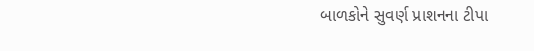બાળકોને સુવર્ણ પ્રાશનના ટીપા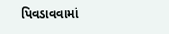પિવડાવવામાં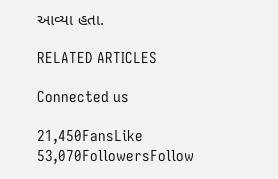આવ્યા હતા.

RELATED ARTICLES

Connected us

21,450FansLike
53,070FollowersFollow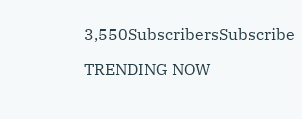3,550SubscribersSubscribe

TRENDING NOW